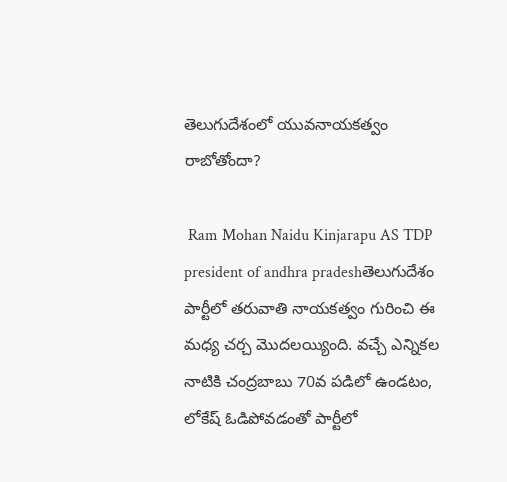తెలుగుదేశంలో యువనాయకత్వం రాబోతోందా?

 Ram Mohan Naidu Kinjarapu AS TDP president of andhra pradeshతెలుగుదేశం పార్టీలో తరువాతి నాయకత్వం గురించి ఈ మధ్య చర్చ మొదలయ్యింది. వచ్చే ఎన్నికల నాటికి చంద్రబాబు 70వ పడిలో ఉండటం, లోకేష్ ఓడిపోవడంతో పార్టీలో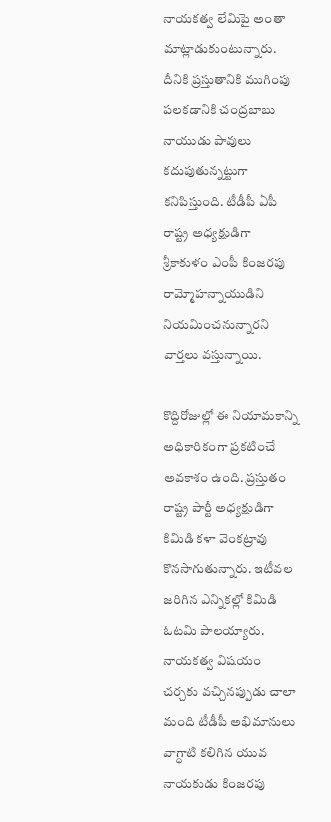నాయకత్వ లేమిపై అంతా మాట్లాడుకుంటున్నారు. దీనికి ప్రస్తుతానికి ముగింపు పలకడానికి చంద్రబాబు నాయుడు పావులు కదుపుతున్నట్టుగా కనిపిస్తుంది. టీడీపీ ఏపీ రాష్ట్ర అధ్యక్షుడిగా శ్రీకాకుళం ఎంపీ కింజరపు రామ్మోహన్నాయుడిని నియమించనున్నారని వార్తలు వస్తున్నాయి.

కొద్దిరోజుల్లో ఈ నియామకాన్ని అధికారికంగా ప్రకటించే అవకాశం ఉంది. ప్రస్తుతం రాష్ట్ర పార్టీ అధ్యక్షుడిగా కిమిడి కళా వెంకట్రావు కొనసాగుతున్నారు. ఇటీవల జరిగిన ఎన్నికల్లో కిమిడి ఓటమి పాలయ్యారు. నాయకత్వ విషయం చర్చకు వచ్చినప్పుడు చాలా మంది టీడీపీ అభిమానులు వాగ్ధాటి కలిగిన యువ నాయకుడు కింజరపు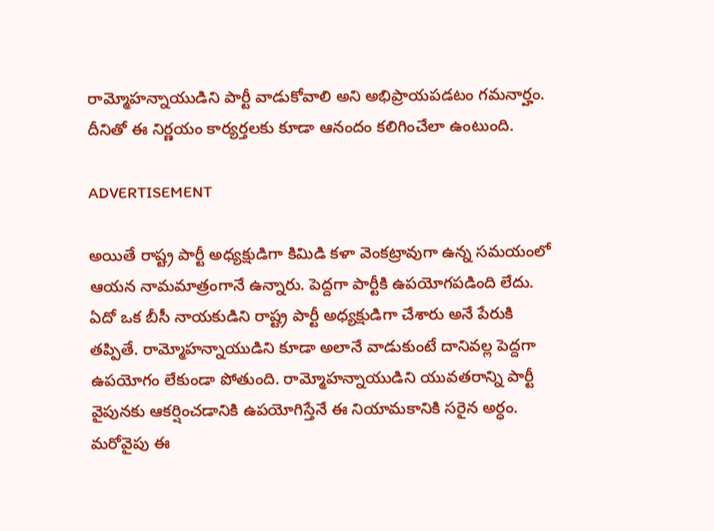రామ్మోహన్నాయుడిని పార్టీ వాడుకోవాలి అని అభిప్రాయపడటం గమనార్హం. దీనితో ఈ నిర్ణయం కార్యర్తలకు కూడా ఆనందం కలిగించేలా ఉంటుంది.

ADVERTISEMENT

అయితే రాష్ట్ర పార్టీ అధ్యక్షుడిగా కిమిడి కళా వెంకట్రావుగా ఉన్న సమయంలో ఆయన నామమాత్రంగానే ఉన్నారు. పెద్దగా పార్టీకి ఉపయోగపడింది లేదు. ఏదో ఒక బీసీ నాయకుడిని రాష్ట్ర పార్టీ అధ్యక్షుడిగా చేశారు అనే పేరుకి తప్పితే. రామ్మోహన్నాయుడిని కూడా అలానే వాడుకుంటే దానివల్ల పెద్దగా ఉపయోగం లేకుండా పోతుంది. రామ్మోహన్నాయుడిని యువతరాన్ని పార్టీ వైపునకు ఆకర్షించడానికి ఉపయోగిస్తేనే ఈ నియామకానికి సరైన అర్ధం. మరోవైపు ఈ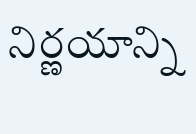నిర్ణయాన్ని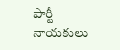పార్టీ నాయకులు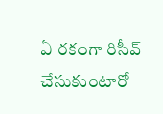ఏ రకంగా రిసీవ్ చేసుకుంటారో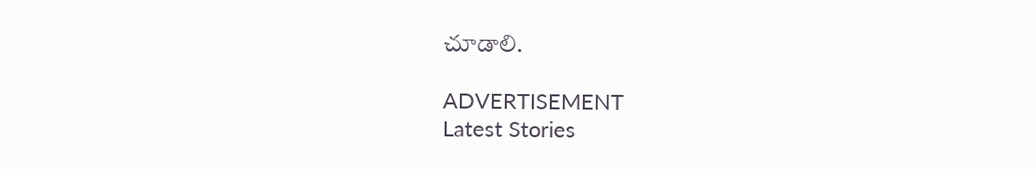చూడాలి.

ADVERTISEMENT
Latest Stories